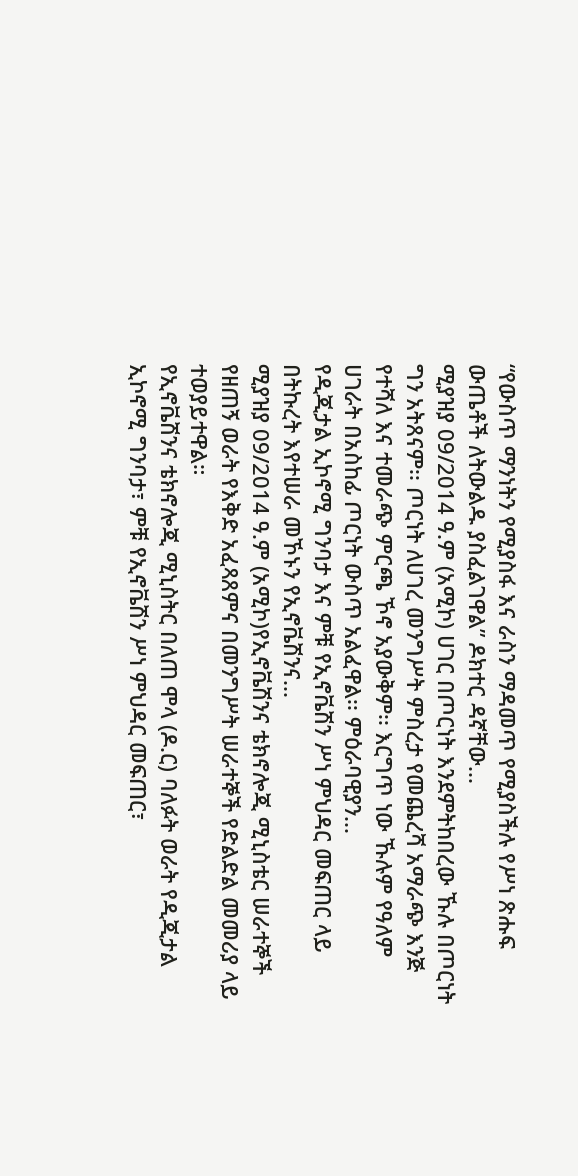“የውስጥ ማንነትን የሚያስፋ እና ራስን ማዳመጥ የሚያስችሉ የሥነ ጽሑፍ ውጤቶች ለትውልዱ ያስፈልገዋል” ዶክተር ዳኛቸው...
ሚያዝያ 09/2014 ዓ.ም (አሚኮ) ሀገር በጦርነት እንደምትከበረው ኹሉ በጦርነት ግን አትጸናም፡፡ ጦርነት ለሀገረ መንግሥት ምስረታ የመጨረሻ አማራጭ እንጅ የተሻለ እና ተመራጭ ምርጫ ኾኖ አያውቅም፡፡ እርግጥ ነው ኹሉም የዓለም ሀገራት በአስከፊ ጦርነት ውስጥ አልፈዋል፡፡ ምዕራባዊያን...
የዲጂታል ኢኮኖሚ ግንባታ እና ምቹ የኢኖቬሽን ሥነ ምህዳር መፍጠር ላይ በትኩረት እየተሠራ መኾኑን የኢኖቬሽንና...
ሚያዝያ 09/2014 ዓ.ም (አሚኮ)የኢኖቬሽንና ቴክኖሎጂ ሚኒስቴር ሠራተኞች የዘጠኝ ወራት የእቅድ አፈጻጸምና በመንግሥት ሠራተኞች የድልድል መመሪያ ላይ ተወያይተዋል።
የኢኖቬሽንና ቴክኖሎጂ ሚኒስትር በለጠ ሞላ (ዶ.ር) ባለፉት ወራት የዲጂታል ኢኮኖሚ ግንባታ፣ ምቹ የኢኖቬሽን ሥነ ምህዳር መፍጠር፣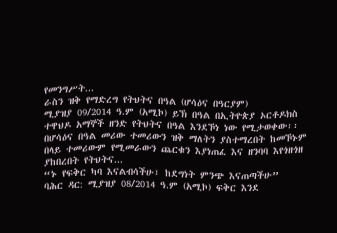የመንግሥት...
ራስን ዝቅ የማድረግ የትህትና በዓል (ሆሳዕና በዓርያም)
ሚያዝያ 09/2014 ዓ.ም (አሚኮ) ይኽ በዓል በኢትዮጵያ ኦርቶዶክስ ተዋህዶ አማኞች ዘንድ የትህትና በዓል እንደኾነ ነው የሚታወቀው፡፡ በሆሳዕና በዓል መሪው ተመሪውን ዝቅ ማለትን ያስተማረበት ከመኾኑም በላይ ተመሪውም የሚመራውን ጨርቁን እያነጠፈ እና ዘንባባ እየጎዘጎዘ ያከበረበት የትህትና...
“ኑ የፍቅር ካባ እናልብሳችሁ፣ ከደግነት ምንጭ እናጠጣችሁ”
ባሕር ዳር: ሚያዝያ 08/2014 ዓ.ም (አሚኮ) ፍቅር እንደ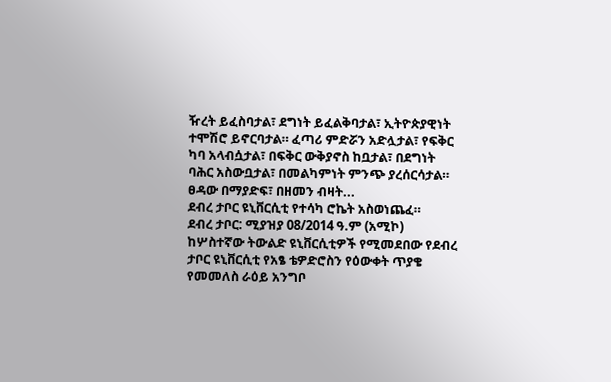ዥረት ይፈስባታል፣ ደግነት ይፈልቅባታል፣ ኢትዮጵያዊነት ተሞሽሮ ይኖርባታል። ፈጣሪ ምድሯን አድሏታል፣ የፍቅር ካባ አላብሷታል፣ በፍቅር ውቅያኖስ ከቧታል፣ በደግነት ባሕር አስውቧታል፣ በመልካምነት ምንጭ ያረሰርሳታል። ፀዳው በማያድፍ፣ በዘመን ብዛት...
ደብረ ታቦር ዩኒቨርሲቲ የተሳካ ሮኬት አስወነጨፈ።
ደብረ ታቦር: ሚያዝያ 08/2014 ዓ.ም (አሚኮ) ከሦስተኛው ትውልድ ዩኒቨርሲቲዎች የሚመደበው የደብረ ታቦር ዩኒቨርሲቲ የአፄ ቴዎድሮስን የዕውቀት ጥያቄ የመመለስ ራዕይ አንግቦ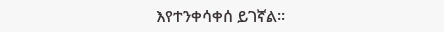እየተንቀሳቀሰ ይገኛል።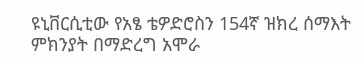ዩኒቨርሲቲው የአፄ ቴዎድሮስን 154ኛ ዝክረ ሰማእት ምክንያት በማድረግ አሞራ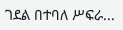ገደል በተባለ ሥፍራ...